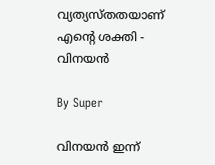വ്യത്യസ്തതയാണ് എന്റെ ശക്തി - വിനയന്‍

By Super

വിനയന്‍ ഇന്ന്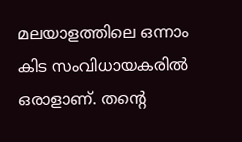മലയാളത്തിലെ ഒന്നാം കിട സംവിധായകരില്‍ ഒരാളാണ്. തന്റെ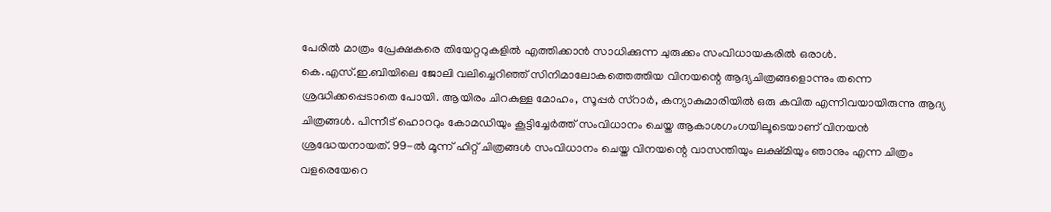പേരില്‍ മാത്രം പ്രേക്ഷകരെ തിയേറ്ററുകളില്‍ എത്തിക്കാന്‍ സാധിക്കുന്ന ചുരുക്കം സംവിധായകരില്‍ ഒരാള്‍. കെ.എസ്.ഇ.ബിയിലെ ജോലി വലിച്ചെറിഞ്ഞ് സിനിമാലോകത്തെത്തിയ വിനയന്റെ ആദ്യചിത്രങ്ങളൊന്നും തന്നെ ശ്രദ്ധിക്കപ്പെടാതെ പോയി. ആയിരം ചിറകുള്ള മോഹം, സൂപ്പര്‍ സ്റാര്‍, കന്യാകുമാരിയില്‍ ഒരു കവിത എന്നിവയായിരുന്നു ആദ്യ ചിത്രങ്ങള്‍. പിന്നീട് ഹൊററും കോമഡിയും കൂട്ടിച്ചേര്‍ത്ത് സംവിധാനം ചെയ്ത ആകാശഗംഗയിലൂടെയാണ് വിനയന്‍ ശ്രദ്ധേയനായത്. 99-ല്‍ മൂന്ന് ഹിറ്റ് ചിത്രങ്ങള്‍ സംവിധാനം ചെയ്ത വിനയന്റെ വാസന്തിയും ലക്ഷ്മിയും ഞാനും എന്ന ചിത്രം വളരെയേറെ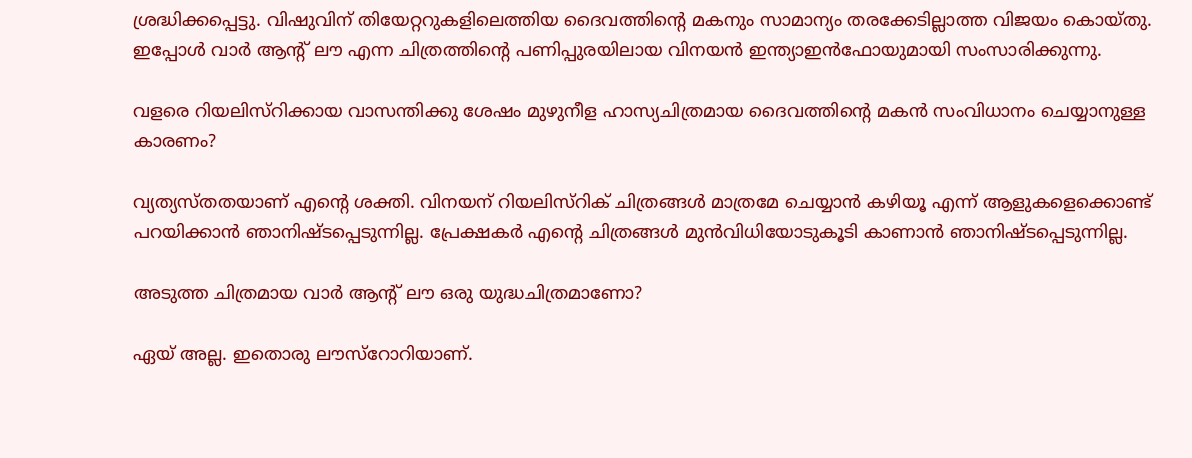ശ്രദ്ധിക്കപ്പെട്ടു. വിഷുവിന് തിയേറ്ററുകളിലെത്തിയ ദൈവത്തിന്റെ മകനും സാമാന്യം തരക്കേടില്ലാത്ത വിജയം കൊയ്തു. ഇപ്പോള്‍ വാര്‍ ആന്റ് ലൗ എന്ന ചിത്രത്തിന്റെ പണിപ്പുരയിലായ വിനയന്‍ ഇന്ത്യാഇന്‍ഫോയുമായി സംസാരിക്കുന്നു.

വളരെ റിയലിസ്റിക്കായ വാസന്തിക്കു ശേഷം മുഴുനീള ഹാസ്യചിത്രമായ ദൈവത്തിന്റെ മകന്‍ സംവിധാനം ചെയ്യാനുള്ള കാരണം?

വ്യത്യസ്തതയാണ് എന്റെ ശക്തി. വിനയന് റിയലിസ്റിക് ചിത്രങ്ങള്‍ മാത്രമേ ചെയ്യാന്‍ കഴിയൂ എന്ന് ആളുകളെക്കൊണ്ട് പറയിക്കാന്‍ ഞാനിഷ്ടപ്പെടുന്നില്ല. പ്രേക്ഷകര്‍ എന്റെ ചിത്രങ്ങള്‍ മുന്‍വിധിയോടുകൂടി കാണാന്‍ ഞാനിഷ്ടപ്പെടുന്നില്ല.

അടുത്ത ചിത്രമായ വാര്‍ ആന്റ് ലൗ ഒരു യുദ്ധചിത്രമാണോ?

ഏയ് അല്ല. ഇതൊരു ലൗസ്റോറിയാണ്.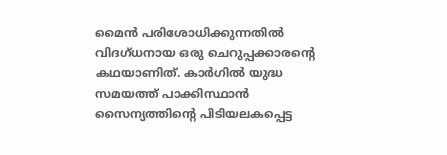മൈന്‍ പരിശോധിക്കുന്നതില്‍ വിദഗ്ധനായ ഒരു ചെറുപ്പക്കാരന്റെ കഥയാണിത്. കാര്‍ഗില്‍ യുദ്ധ സമയത്ത് പാക്കിസ്ഥാന്‍ സൈന്യത്തിന്റെ പിടിയലകപ്പെട്ട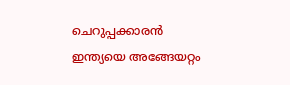ചെറുപ്പക്കാരന്‍ ഇന്ത്യയെ അങ്ങേയറ്റം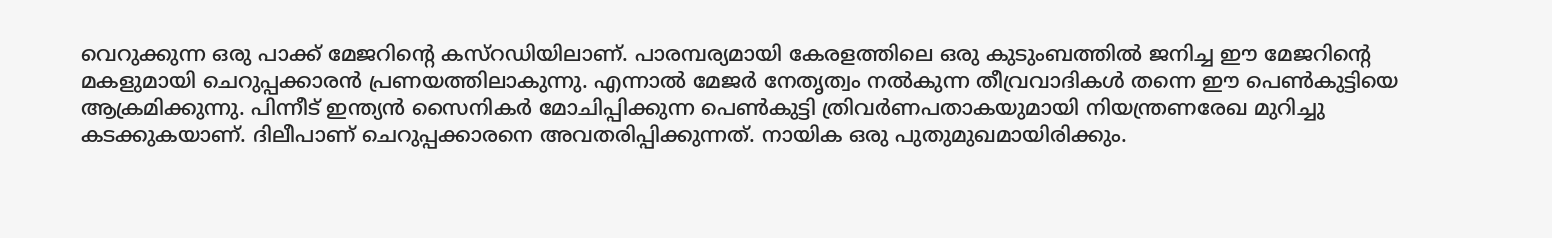വെറുക്കുന്ന ഒരു പാക്ക് മേജറിന്റെ കസ്റഡിയിലാണ്. പാരമ്പര്യമായി കേരളത്തിലെ ഒരു കുടുംബത്തില്‍ ജനിച്ച ഈ മേജറിന്റെ മകളുമായി ചെറുപ്പക്കാരന്‍ പ്രണയത്തിലാകുന്നു. എന്നാല്‍ മേജര്‍ നേതൃത്വം നല്‍കുന്ന തീവ്രവാദികള്‍ തന്നെ ഈ പെണ്‍കുട്ടിയെ ആക്രമിക്കുന്നു. പിന്നീട് ഇന്ത്യന്‍ സൈനികര്‍ മോചിപ്പിക്കുന്ന പെണ്‍കുട്ടി ത്രിവര്‍ണപതാകയുമായി നിയന്ത്രണരേഖ മുറിച്ചു കടക്കുകയാണ്. ദിലീപാണ് ചെറുപ്പക്കാരനെ അവതരിപ്പിക്കുന്നത്. നായിക ഒരു പുതുമുഖമായിരിക്കും.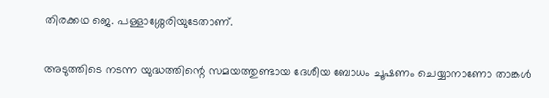തിരക്കഥ ജെ. പള്ളാശ്ശേരിയുടേതാണ്.

അടുത്തിടെ നടന്ന യുദ്ധത്തിന്റെ സമയത്തുണ്ടായ ദേശീയ ബോധം ചൂഷണം ചെയ്യാനാണോ താങ്കള്‍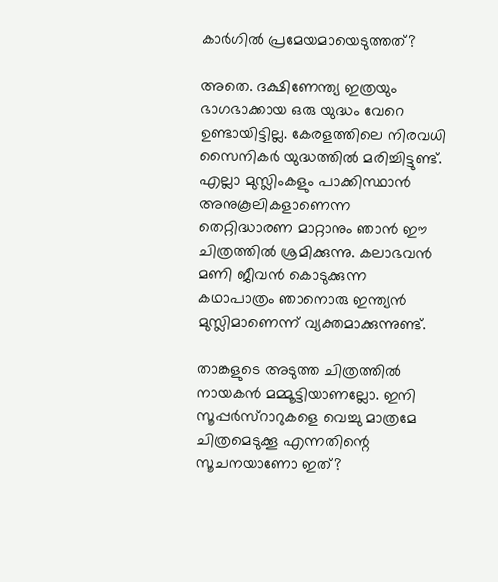കാര്‍ഗില്‍ പ്രമേയമായെടുത്തത്?

അതെ. ദക്ഷിണേന്ത്യ ഇത്രയും ഭാഗഭാക്കായ ഒരു യുദ്ധം വേറെ ഉണ്ടായിട്ടില്ല. കേരളത്തിലെ നിരവധി സൈനികര്‍ യുദ്ധത്തില്‍ മരിച്ചിട്ടുണ്ട്. എല്ലാ മുസ്ലിംകളും പാക്കിസ്ഥാന്‍ അനുകൂലികളാണെന്ന തെറ്റിദ്ധാരണ മാറ്റാനും ഞാന്‍ ഈ ചിത്രത്തില്‍ ശ്രമിക്കുന്നു. കലാഭവന്‍ മണി ജീവന്‍ കൊടുക്കുന്ന കഥാപാത്രം ഞാനൊരു ഇന്ത്യന്‍ മുസ്ലിമാണെന്ന് വ്യക്തമാക്കുന്നുണ്ട്.

താങ്കളുടെ അടുത്ത ചിത്രത്തില്‍ നായകന്‍ മമ്മൂട്ടിയാണല്ലോ. ഇനി സൂപ്പര്‍സ്റാറുകളെ വെച്ചു മാത്രമേ ചിത്രമെടുക്കൂ എന്നതിന്റെ സൂചനയാണോ ഇത്?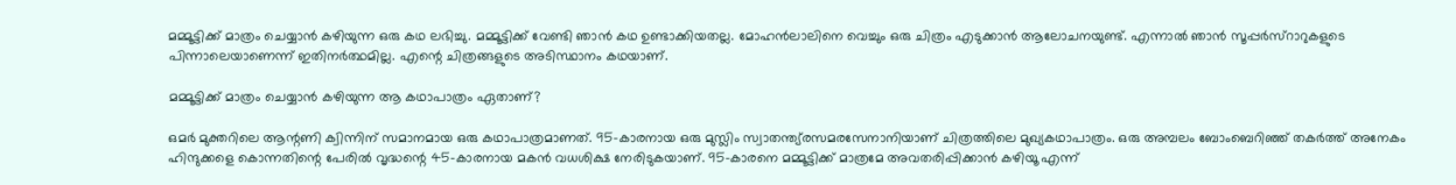മമ്മൂട്ടിക്ക് മാത്രം ചെയ്യാന്‍ കഴിയുന്ന ഒരു കഥ ലഭിച്ചു. മമ്മൂട്ടിക്ക് വേണ്ടി ഞാന്‍ കഥ ഉണ്ടാക്കിയതല്ല. മോഹന്‍ലാലിനെ വെച്ചും ഒരു ചിത്രം എടുക്കാന്‍ ആലോചനയുണ്ട്. എന്നാല്‍ ഞാന്‍ സൂപ്പര്‍സ്റാറുകളുടെ പിന്നാലെയാണെന്ന് ഇതിനര്‍ത്ഥമില്ല. എന്റെ ചിത്രങ്ങളുടെ അടിസ്ഥാനം കഥയാണ്.

മമ്മൂട്ടിക്ക് മാത്രം ചെയ്യാന്‍ കഴിയുന്ന ആ കഥാപാത്രം ഏതാണ്?

ഒമര്‍ മുക്തറിലെ ആന്റണി ക്വിന്നിന് സമാനമായ ഒരു കഥാപാത്രമാണത്. 95-കാരനായ ഒരു മുസ്ലിം സ്വാതന്ത്യ്രസമരസേനാനിയാണ് ചിത്രത്തിലെ മുഖ്യകഥാപാത്രം. ഒരു അമ്പലം ബോംബെറിഞ്ഞ് തകര്‍ത്ത് അനേകം ഹിന്ദുക്കളെ കൊന്നതിന്റെ പേരില്‍ വൃദ്ധന്റെ 45-കാരനായ മകന്‍ വധശിക്ഷ നേരിടുകയാണ്. 95-കാരനെ മമ്മൂട്ടിക്ക് മാത്രമേ അവതരിപ്പിക്കാന്‍ കഴിയൂ എന്ന്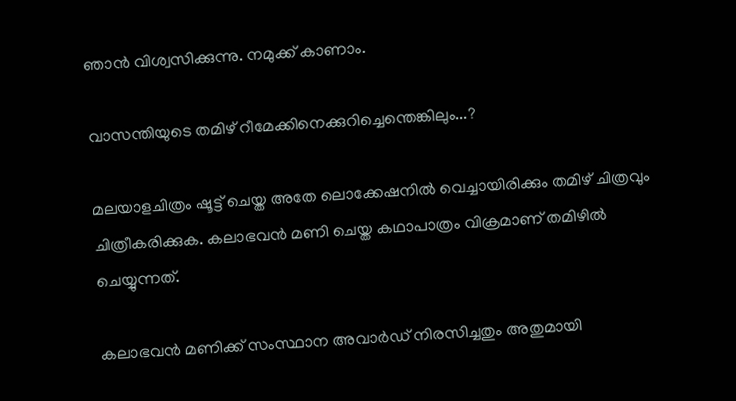ഞാന്‍ വിശ്വസിക്കുന്നു. നമുക്ക് കാണാം.

വാസന്തിയുടെ തമിഴ് റീമേക്കിനെക്കുറിച്ചെന്തെങ്കിലും...?

മലയാളചിത്രം ഷൂട്ട് ചെയ്ത അതേ ലൊക്കേഷനില്‍ വെച്ചായിരിക്കും തമിഴ് ചിത്രവും ചിത്രീകരിക്കുക. കലാഭവന്‍ മണി ചെയ്ത കഥാപാത്രം വിക്രമാണ് തമിഴില്‍ ചെയ്യുന്നത്.

കലാഭവന്‍ മണിക്ക് സംസ്ഥാന അവാര്‍ഡ് നിരസിച്ചതും അതുമായി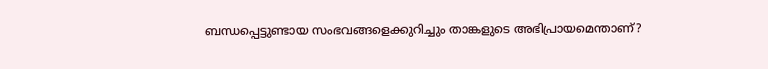ബന്ധപ്പെട്ടുണ്ടായ സംഭവങ്ങളെക്കുറിച്ചും താങ്കളുടെ അഭിപ്രായമെന്താണ്?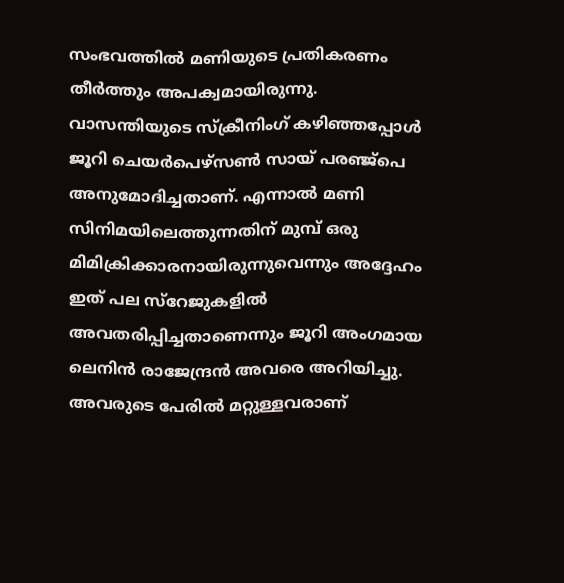സംഭവത്തില്‍ മണിയുടെ പ്രതികരണം തീര്‍ത്തും അപക്വമായിരുന്നു. വാസന്തിയുടെ സ്ക്രീനിംഗ് കഴിഞ്ഞപ്പോള്‍ ജൂറി ചെയര്‍പെഴ്സണ്‍ സായ് പരഞ്ജ്പെ അനുമോദിച്ചതാണ്. എന്നാല്‍ മണി സിനിമയിലെത്തുന്നതിന് മുമ്പ് ഒരു മിമിക്രിക്കാരനായിരുന്നുവെന്നും അദ്ദേഹം ഇത് പല സ്റേജുകളില്‍ അവതരിപ്പിച്ചതാണെന്നും ജൂറി അംഗമായ ലെനിന്‍ രാജേന്ദ്രന്‍ അവരെ അറിയിച്ചു. അവരുടെ പേരില്‍ മറ്റുള്ളവരാണ്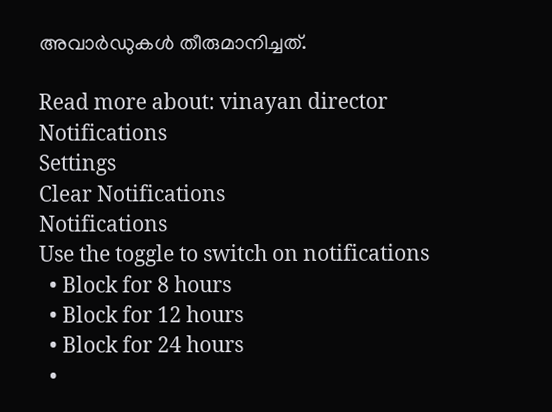അവാര്‍ഡുകള്‍ തീരുമാനിച്ചത്.

Read more about: vinayan director
Notifications
Settings
Clear Notifications
Notifications
Use the toggle to switch on notifications
  • Block for 8 hours
  • Block for 12 hours
  • Block for 24 hours
  •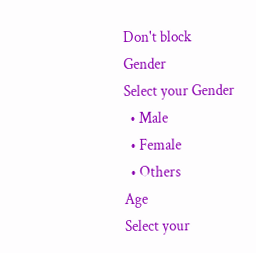Don't block
Gender
Select your Gender
  • Male
  • Female
  • Others
Age
Select your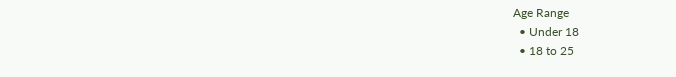Age Range
  • Under 18
  • 18 to 25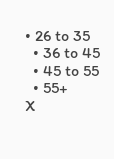• 26 to 35
  • 36 to 45
  • 45 to 55
  • 55+
X